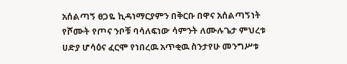አሰልጣኝ ፀጋዬ ኪዳነማርያምን በቅርቡ በዋና አሰልጣኝነት የሾሙት የጦና ንቦቹ ባሳለፍነው ሳምንት ለሙሉጌታ ምህረቱ ሀድያ ሆሳዕና ፈርሞ የነበረዉ አጥቂዉ ስንታየሁ መንግሥቱ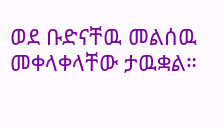ወደ ቡድናቸዉ መልሰዉ መቀላቀላቸው ታዉቋል።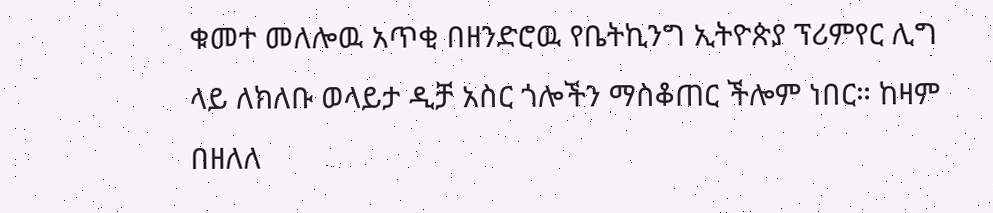ቁመተ መለሎዉ አጥቂ በዘንድሮዉ የቤትኪንግ ኢትዮጵያ ፕሪምየር ሊግ ላይ ለክለቡ ወላይታ ዲቻ አስር ጎሎችን ማስቆጠር ችሎም ነበር። ከዛም በዘለለ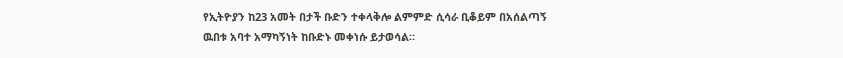የኢትዮያን ከ23 አመት በታች ቡድን ተቀላቅሎ ልምምድ ሲሳራ ቢቆይም በአሰልጣኝ ዉበቱ አባተ አማካኝነት ከቡድኑ መቀነሱ ይታወሳል።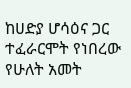ከሀድያ ሆሳዕና ጋር ተፈራርሞት የነበረው የሁለት አመት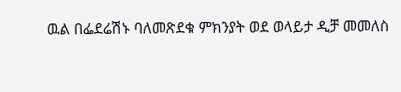ዉል በፌደሬሽኑ ባለመጽደቁ ምክንያት ወደ ወላይታ ዲቻ መመለስ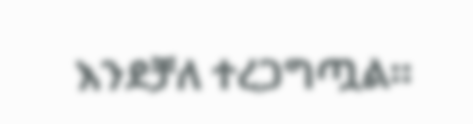እንደቻለ ተረጋግጧል።